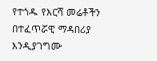የተጎዱ የእርሻ መሬቶችን በተፈጥሯዊ ማዳበሪያ እንዲያገግሙ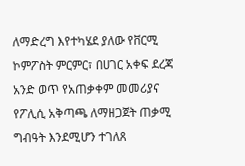ለማድረግ እየተካሄደ ያለው የቨርሚ ኮምፖስት ምርምር፣ በሀገር አቀፍ ደረጃ አንድ ወጥ የአጠቃቀም መመሪያና የፖሊሲ አቅጣጫ ለማዘጋጀት ጠቃሚ ግብዓት እንደሚሆን ተገለጸ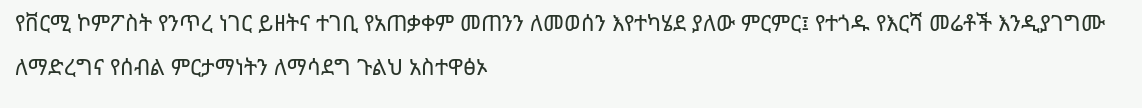የቨርሚ ኮምፖስት የንጥረ ነገር ይዘትና ተገቢ የአጠቃቀም መጠንን ለመወሰን እየተካሄደ ያለው ምርምር፤ የተጎዱ የእርሻ መሬቶች እንዲያገግሙ ለማድረግና የሰብል ምርታማነትን ለማሳደግ ጉልህ አስተዋፅኦ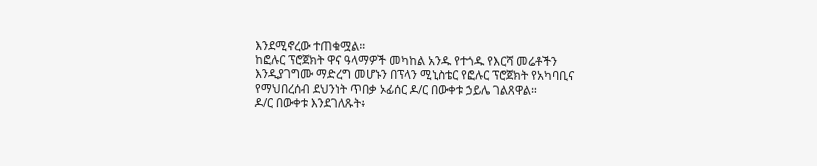እንደሚኖረው ተጠቁሟል።
ከፎሉር ፕሮጀክት ዋና ዓላማዎች መካከል አንዱ የተጎዱ የእርሻ መሬቶችን እንዲያገግሙ ማድረግ መሆኑን በፕላን ሚኒስቴር የፎሉር ፕሮጀክት የአካባቢና የማህበረሰብ ደህንነት ጥበቃ ኦፊሰር ዶ/ር በውቀቱ ኃይሌ ገልጸዋል።
ዶ/ር በውቀቱ እንደገለጹት፥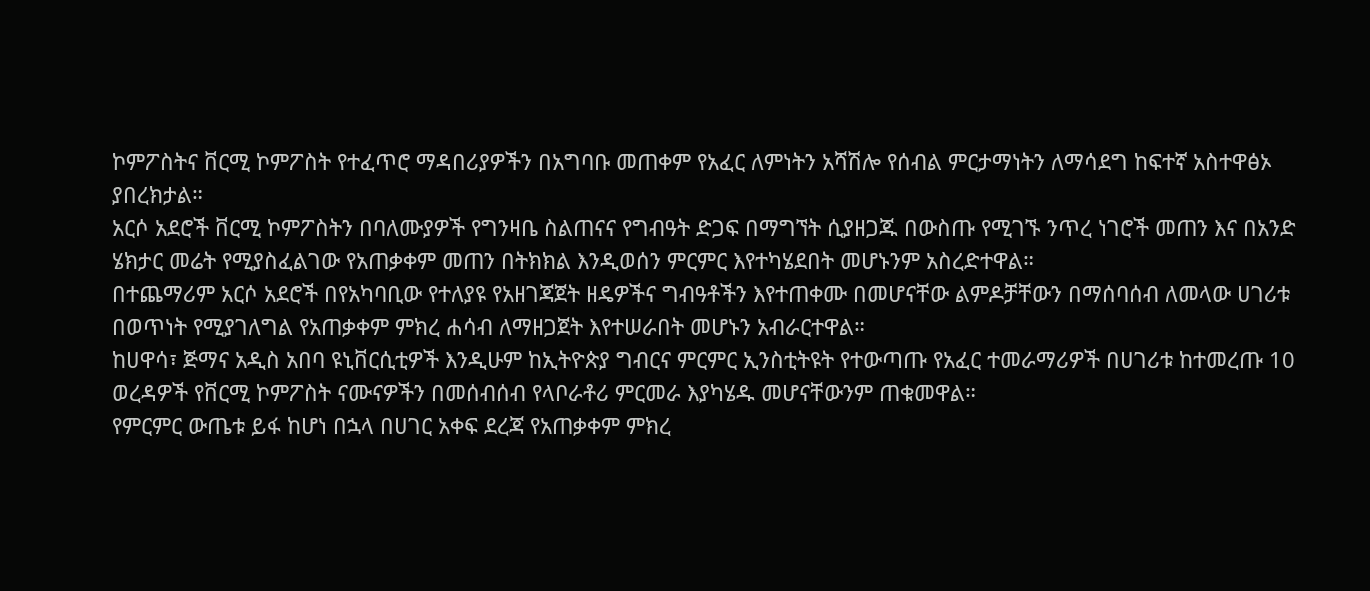ኮምፖስትና ቨርሚ ኮምፖስት የተፈጥሮ ማዳበሪያዎችን በአግባቡ መጠቀም የአፈር ለምነትን አሻሽሎ የሰብል ምርታማነትን ለማሳደግ ከፍተኛ አስተዋፅኦ ያበረክታል።
አርሶ አደሮች ቨርሚ ኮምፖስትን በባለሙያዎች የግንዛቤ ስልጠናና የግብዓት ድጋፍ በማግኘት ሲያዘጋጁ በውስጡ የሚገኙ ንጥረ ነገሮች መጠን እና በአንድ ሄክታር መሬት የሚያስፈልገው የአጠቃቀም መጠን በትክክል እንዲወሰን ምርምር እየተካሄደበት መሆኑንም አስረድተዋል።
በተጨማሪም አርሶ አደሮች በየአካባቢው የተለያዩ የአዘገጃጀት ዘዴዎችና ግብዓቶችን እየተጠቀሙ በመሆናቸው ልምዶቻቸውን በማሰባሰብ ለመላው ሀገሪቱ በወጥነት የሚያገለግል የአጠቃቀም ምክረ ሐሳብ ለማዘጋጀት እየተሠራበት መሆኑን አብራርተዋል።
ከሀዋሳ፣ ጅማና አዲስ አበባ ዩኒቨርሲቲዎች እንዲሁም ከኢትዮጵያ ግብርና ምርምር ኢንስቲትዩት የተውጣጡ የአፈር ተመራማሪዎች በሀገሪቱ ከተመረጡ 10 ወረዳዎች የቨርሚ ኮምፖስት ናሙናዎችን በመሰብሰብ የላቦራቶሪ ምርመራ እያካሄዱ መሆናቸውንም ጠቁመዋል።
የምርምር ውጤቱ ይፋ ከሆነ በኋላ በሀገር አቀፍ ደረጃ የአጠቃቀም ምክረ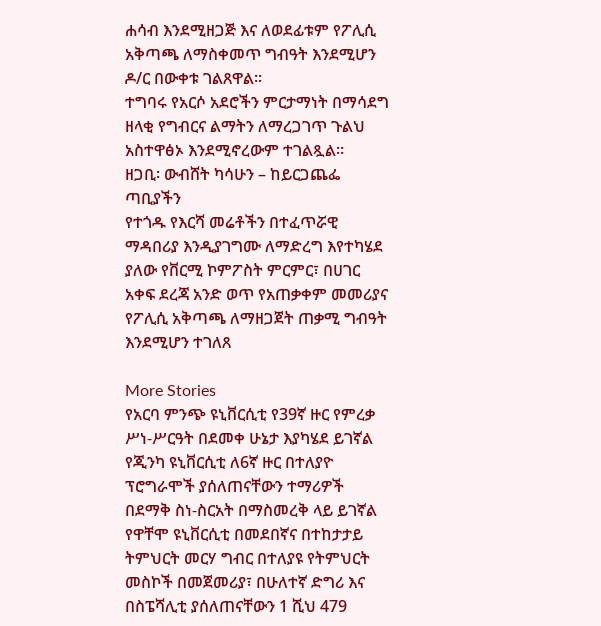ሐሳብ እንደሚዘጋጅ እና ለወደፊቱም የፖሊሲ አቅጣጫ ለማስቀመጥ ግብዓት እንደሚሆን ዶ/ር በውቀቱ ገልጸዋል።
ተግባሩ የአርሶ አደሮችን ምርታማነት በማሳደግ ዘላቂ የግብርና ልማትን ለማረጋገጥ ጉልህ አስተዋፅኦ እንደሚኖረውም ተገልጿል።
ዘጋቢ፡ ውብሸት ካሳሁን – ከይርጋጨፌ ጣቢያችን
የተጎዱ የእርሻ መሬቶችን በተፈጥሯዊ ማዳበሪያ እንዲያገግሙ ለማድረግ እየተካሄደ ያለው የቨርሚ ኮምፖስት ምርምር፣ በሀገር አቀፍ ደረጃ አንድ ወጥ የአጠቃቀም መመሪያና የፖሊሲ አቅጣጫ ለማዘጋጀት ጠቃሚ ግብዓት እንደሚሆን ተገለጸ

More Stories
የአርባ ምንጭ ዩኒቨርሲቲ የ39ኛ ዙር የምረቃ ሥነ-ሥርዓት በደመቀ ሁኔታ እያካሄደ ይገኛል
የጂንካ ዩኒቨርሲቲ ለ6ኛ ዙር በተለያዮ ፕሮግራሞች ያሰለጠናቸውን ተማሪዎች በደማቅ ስነ-ስርአት በማስመረቅ ላይ ይገኛል
የዋቸሞ ዩኒቨርሲቲ በመደበኛና በተከታታይ ትምህርት መርሃ ግብር በተለያዩ የትምህርት መስኮች በመጀመሪያ፣ በሁለተኛ ድግሪ እና በስፔሻሊቲ ያሰለጠናቸውን 1 ሺህ 479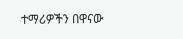ተማሪዎችን በዋናው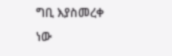ግቢ እያስመረቀ ነው